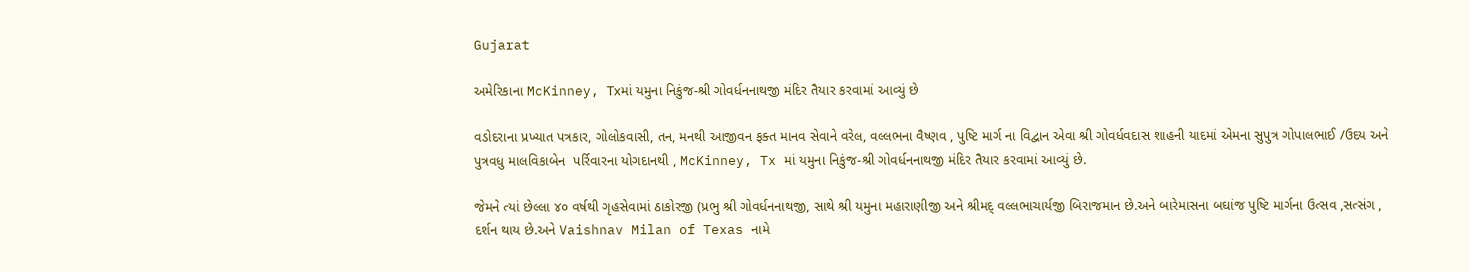Gujarat

અમેરિકાના McKinney, Txમાં યમુના નિકુંજ-શ્રી ગોવર્ધનનાથજી મંદિર તૈયાર કરવામાં આવ્યું છે

વડોદરાના પ્રખ્યાત પત્રકાર, ગોલોકવાસી, તન, મનથી આજીવન ફક્ત માનવ સેવાને વરેલ, વલ્લભના વૈષ્ણવ , પુષ્ટિ માર્ગ ના વિદ્વાન એવા શ્રી ગોવર્ધવદાસ શાહની યાદમાં એમના સુપુત્ર ગોપાલભાઈ /ઉદય અને પુત્રવધુ માલવિકાબેન  પર્રિવારના યોગદાનથી , McKinney, Tx માં યમુના નિકુંજ-શ્રી ગોવર્ધનનાથજી મંદિર તૈયાર કરવામાં આવ્યું છે.

જેમને ત્યાં છેલ્લા ૪૦ વર્ષથી ગૃહસેવામાં ઠાકોરજી (પ્રભુ શ્રી ગોવર્ધનનાથજી, સાથે શ્રી યમુના મહારાણીજી અને શ્રીમદ્ વલ્લભાચાર્યજી બિરાજમાન છે.અને બારેમાસના બઘાંજ પુષ્ટિ માર્ગના ઉત્સવ ,સત્સંગ , દર્શન થાય છે.અને Vaishnav Milan of Texas નામે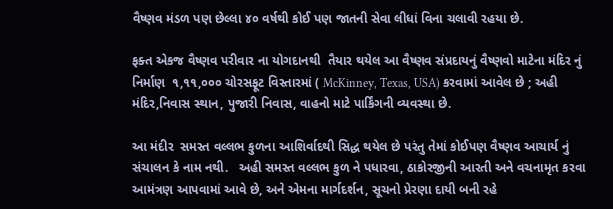વૈષ્ણવ મંડળ પણ છેલ્લા ૪૦ વર્ષથી કોઈ પણ જાતની સેવા લીધાં વિના ચલાવી રહયા છે.

ફક્ત એકજ વૈષ્ણવ પરીવાર ના યોગદાનથી  તૈયાર થયેલ આ વૈષ્ણવ સંપ્રદાયનું વૈષ્ણવો માટેના મંદિર નું નિર્માણ  ૧,૧૧,૦૦૦ ચોરસફૂટ વિસ્તારમાં ( McKinney, Texas, USA) કરવામાં આવેલ છે ; અહી મંદિર,નિવાસ સ્થાન, પુજારી નિવાસ, વાહનો માટે પાર્કિંગની વ્યવસ્થા છે.

આ મંદીર  સમસ્ત વલ્લભ કુળના આશિર્વાદથી સિદ્ધ થયેલ છે પરંતુ તેમાં કોઈપણ વૈષ્ણવ આચાર્ય નું સંચાલન કે નામ નથી.   અહી સમસ્ત વલ્લભ કુળ ને પધારવા, ઠાકોરજીની આરતી અને વચનામૃત કરવા આમંત્રણ આપવામાં આવે છે, અને એમના માર્ગદર્શન, સૂચનો પ્રેરણા દાયી બની રહે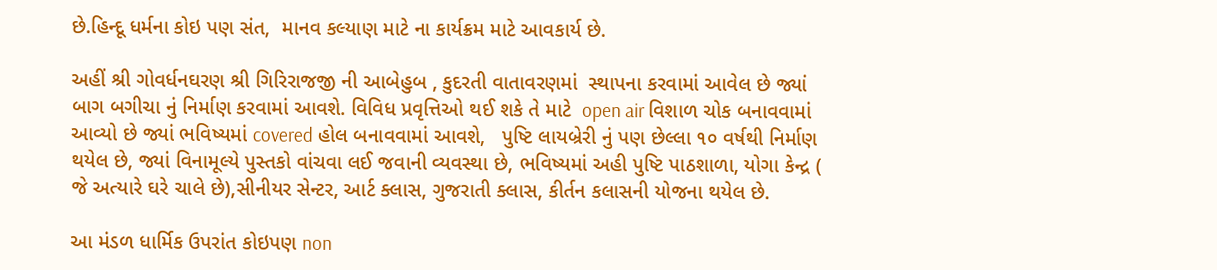છે.હિન્દૂ ધર્મના કોઇ પણ સંત,  માનવ કલ્યાણ માટે ના કાર્યક્રમ માટે આવકાર્ય છે.

અહીં શ્રી ગોવર્ધનઘરણ શ્રી ગિરિરાજજી ની આબેહુબ , કુદરતી વાતાવરણમાં  સ્થાપના કરવામાં આવેલ છે જ્યાં બાગ બગીચા નું નિર્માણ કરવામાં આવશે. વિવિધ પ્રવૃત્તિઓ થઈ શકે તે માટે  open air વિશાળ ચોક બનાવવામાં આવ્યો છે જ્યાં ભવિષ્યમાં covered હોલ બનાવવામાં આવશે,   પુષ્ટિ લાયબ્રેરી નું પણ છેલ્લા ૧૦ વર્ષથી નિર્માણ થયેલ છે, જ્યાં વિનામૂલ્યે પુસ્તકો વાંચવા લઈ જવાની વ્યવસ્થા છે, ભવિષ્યમાં અહી પુષ્ટિ પાઠશાળા, યોગા કેન્દ્ર ( જે અત્યારે ઘરે ચાલે છે),સીનીયર સેન્ટર, આર્ટ ક્લાસ, ગુજરાતી ક્લાસ, કીર્તન કલાસની યોજના થયેલ છે.

આ મંડળ ધાર્મિક ઉપરાંત કોઇપણ non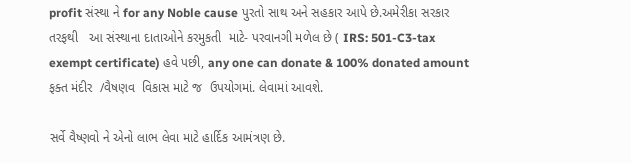profit સંસ્થા ને for any Noble cause પુરતો સાથ અને સહકાર આપે છે.અમેરીકા સરકાર તરફથી   આ સંસ્થાના દાતાઓને કરમુકતી  માટે- પરવાનગી મળેલ છે ( IRS: 501-C3-tax exempt certificate) હવે પછી, any one can donate & 100% donated amount ફક્ત મંદીર  /વૈષણવ  વિકાસ માટે જ  ઉપયોગમાં. લેવામાં આવશે.

સર્વે વૈષ્ણવો ને એનો લાભ લેવા માટે હાર્દિક આમંત્રણ છે.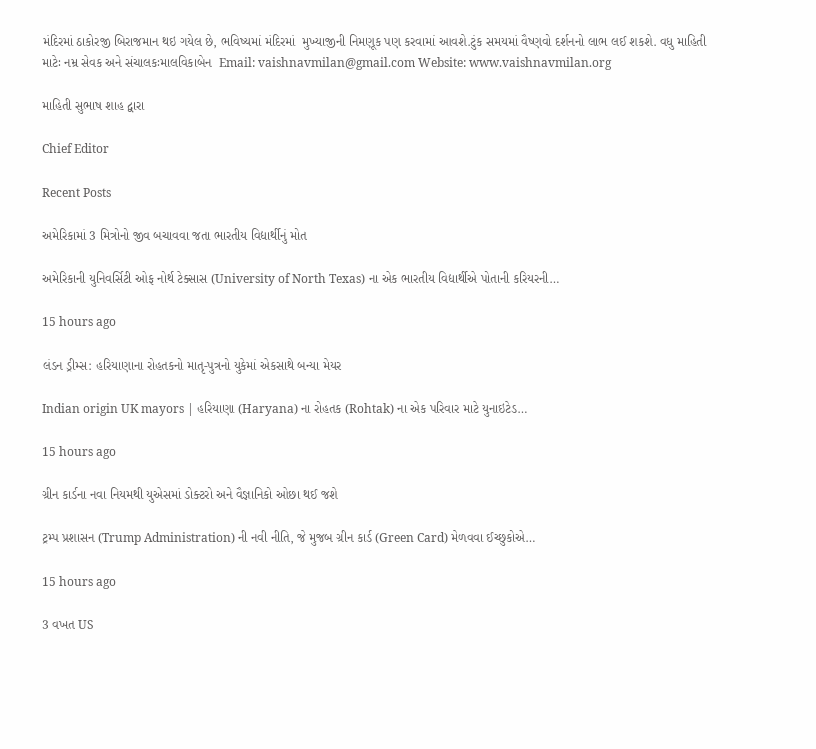મંદિરમાં ઠાકોરજી બિરાજમાન થઇ ગયેલ છે, ભવિષ્યમાં મંદિરમાં  મુખ્યાજીની નિમણૂક પણ કરવામાં આવશે.ટુંક સમયમાં વૈષ્ણવો દર્શનનો લાભ લઈ શકશે. વધુ માહિતી માટેઃ નમ્ર સેવક અને સંચાલકઃમાલવિકાબેન  Email: vaishnavmilan@gmail.com Website: www.vaishnavmilan.org

માહિતી સુભાષ શાહ દ્વારા

Chief Editor

Recent Posts

અમેરિકામાં 3 મિત્રોનો જીવ બચાવવા જતા ભારતીય વિદ્યાર્થીનું મોત

અમેરિકાની યુનિવર્સિટી ઓફ નોર્થ ટેક્સાસ (University of North Texas) ના એક ભારતીય વિદ્યાર્થીએ પોતાની કરિયરની…

15 hours ago

લંડન ડ્રીમ્સ: હરિયાણાના રોહતકનો માતૃ-પુત્રનો યુકેમાં એકસાથે બન્યા મેયર

Indian origin UK mayors | હરિયાણા (Haryana) ના રોહતક (Rohtak) ના એક પરિવાર માટે યુનાઇટેડ…

15 hours ago

ગ્રીન કાર્ડના નવા નિયમથી યુએસમાં ડોક્ટરો અને વૈજ્ઞાનિકો ઓછા થઈ જશે

ટ્રમ્પ પ્રશાસન (Trump Administration) ની નવી નીતિ, જે મુજબ ગ્રીન કાર્ડ (Green Card) મેળવવા ઈચ્છુકોએ…

15 hours ago

3 વખત US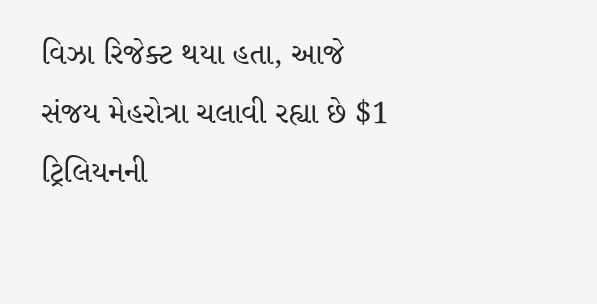વિઝા રિજેક્ટ થયા હતા, આજે સંજય મેહરોત્રા ચલાવી રહ્યા છે $1 ટ્રિલિયનની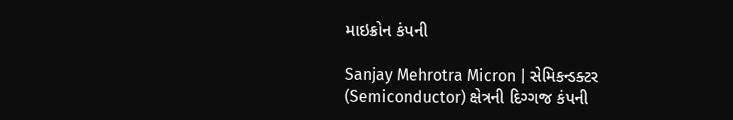માઇક્રોન કંપની

Sanjay Mehrotra Micron | સેમિકન્ડક્ટર (Semiconductor) ક્ષેત્રની દિગ્ગજ કંપની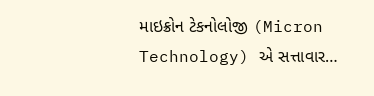માઇક્રોન ટેકનોલોજી (Micron Technology) એ સત્તાવાર…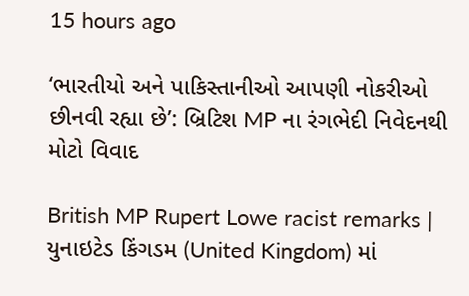15 hours ago

‘ભારતીયો અને પાકિસ્તાનીઓ આપણી નોકરીઓ છીનવી રહ્યા છે’: બ્રિટિશ MP ના રંગભેદી નિવેદનથી મોટો વિવાદ

British MP Rupert Lowe racist remarks | યુનાઇટેડ કિંગડમ (United Kingdom) માં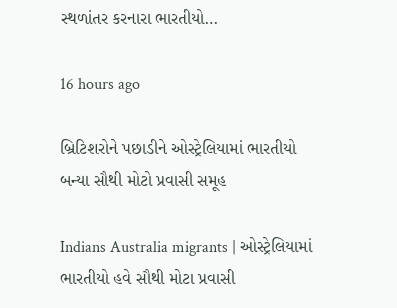સ્થળાંતર કરનારા ભારતીયો…

16 hours ago

બ્રિટિશરોને પછાડીને ઓસ્ટ્રેલિયામાં ભારતીયો બન્યા સૌથી મોટો પ્રવાસી સમૂહ

Indians Australia migrants | ઓસ્ટ્રેલિયામાં ભારતીયો હવે સૌથી મોટા પ્રવાસી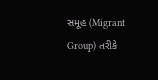સમૂહ (Migrant Group) તરીકે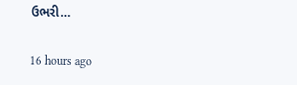ઉભરી…

16 hours ago